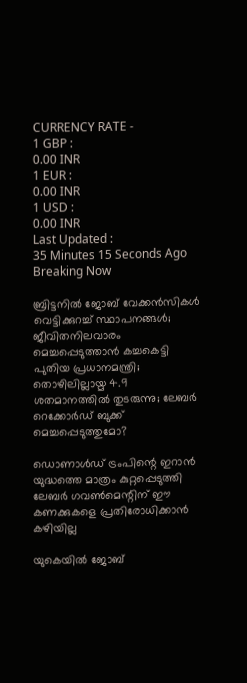CURRENCY RATE -
1 GBP :
0.00 INR
1 EUR :
0.00 INR
1 USD :
0.00 INR
Last Updated :
35 Minutes 15 Seconds Ago
Breaking Now

ബ്രിട്ടനില്‍ ജോബ് വേക്കന്‍സികള്‍ വെട്ടിക്കുറച്ച് സ്ഥാപനങ്ങള്‍; ജീവിതനിലവാരം മെച്ചപ്പെടുത്താന്‍ കച്ചകെട്ടി പുതിയ പ്രധാനമന്ത്രി; തൊഴിലില്ലായ്മ 4.9 ശതമാനത്തില്‍ തുടരുന്നു; ലേബര്‍ റെക്കോര്‍ഡ് ബുക്ക് മെച്ചപ്പെടുത്തുമോ?

ഡൊണാള്‍ഡ് ട്രംപിന്റെ ഇറാന്‍ യുദ്ധത്തെ മാത്രം കുറ്റപ്പെടുത്തി ലേബര്‍ ഗവണ്‍മെന്റിന് ഈ കണക്കുകളെ പ്രതിരോധിക്കാന്‍ കഴിയില്ല

യുകെയില്‍ ജോബ്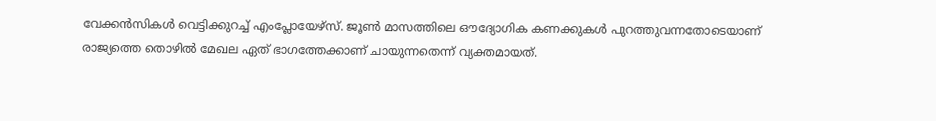വേക്കന്‍സികള്‍ വെട്ടിക്കുറച്ച് എംപ്ലോയേഴ്‌സ്. ജൂണ്‍ മാസത്തിലെ ഔദ്യോഗിക കണക്കുകള്‍ പുറത്തുവന്നതോടെയാണ് രാജ്യത്തെ തൊഴില്‍ മേഖല ഏത് ഭാഗത്തേക്കാണ് ചായുന്നതെന്ന് വ്യക്തമായത്.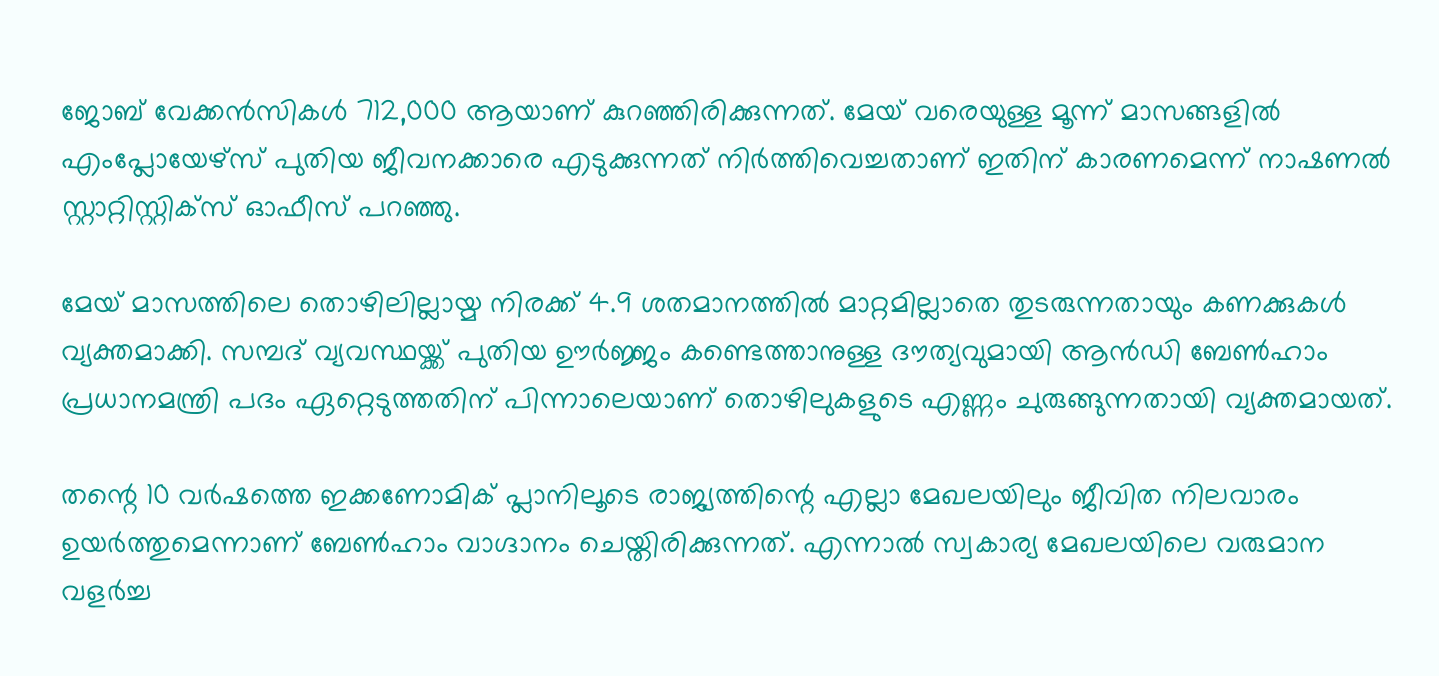ജോബ് വേക്കന്‍സികള്‍ 712,000 ആയാണ് കുറഞ്ഞിരിക്കുന്നത്. മേയ് വരെയുള്ള മൂന്ന് മാസങ്ങളില്‍ എംപ്ലോയേഴ്‌സ് പുതിയ ജീവനക്കാരെ എടുക്കുന്നത് നിര്‍ത്തിവെച്ചതാണ് ഇതിന് കാരണമെന്ന് നാഷണല്‍ സ്റ്റാറ്റിസ്റ്റിക്‌സ് ഓഫീസ് പറഞ്ഞു.

മേയ് മാസത്തിലെ തൊഴിലില്ലായ്മ നിരക്ക് 4.9 ശതമാനത്തില്‍ മാറ്റമില്ലാതെ തുടരുന്നതായും കണക്കുകള്‍ വ്യക്തമാക്കി. സമ്പദ് വ്യവസ്ഥയ്ക്ക് പുതിയ ഊര്‍ജ്ജം കണ്ടെത്താനുള്ള ദൗത്യവുമായി ആന്‍ഡി ബേണ്‍ഹാം പ്രധാനമന്ത്രി പദം ഏറ്റെടുത്തതിന് പിന്നാലെയാണ് തൊഴിലുകളുടെ എണ്ണം ചുരുങ്ങുന്നതായി വ്യക്തമായത്.

തന്റെ 10 വര്‍ഷത്തെ ഇക്കണോമിക് പ്ലാനിലൂടെ രാജ്യത്തിന്റെ എല്ലാ മേഖലയിലും ജീവിത നിലവാരം ഉയര്‍ത്തുമെന്നാണ് ബേണ്‍ഹാം വാഗ്ദാനം ചെയ്തിരിക്കുന്നത്. എന്നാല്‍ സ്വകാര്യ മേഖലയിലെ വരുമാന വളര്‍ച്ച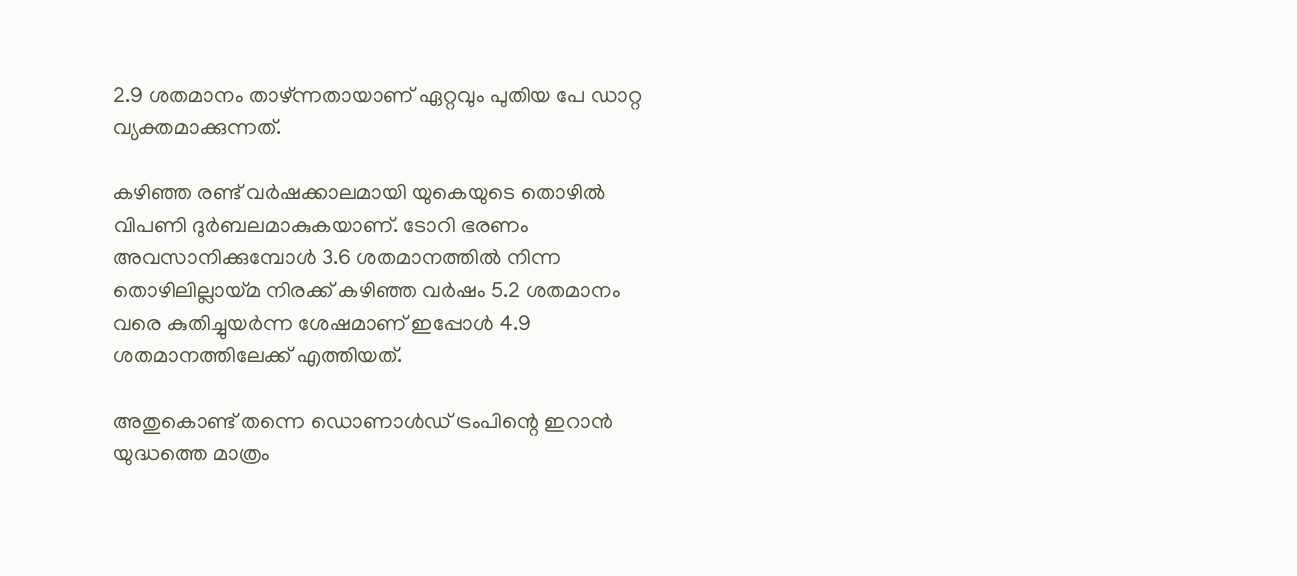2.9 ശതമാനം താഴ്ന്നതായാണ് ഏറ്റവും പുതിയ പേ ഡാറ്റ വ്യക്തമാക്കുന്നത്.

കഴിഞ്ഞ രണ്ട് വര്‍ഷക്കാലമായി യുകെയുടെ തൊഴില്‍ വിപണി ദുര്‍ബലമാകുകയാണ്. ടോറി ഭരണം അവസാനിക്കുമ്പോള്‍ 3.6 ശതമാനത്തില്‍ നിന്ന തൊഴിലില്ലായ്മ നിരക്ക് കഴിഞ്ഞ വര്‍ഷം 5.2 ശതമാനം വരെ കുതിച്ചുയര്‍ന്ന ശേഷമാണ് ഇപ്പോള്‍ 4.9 ശതമാനത്തിലേക്ക് എത്തിയത്.

അതുകൊണ്ട് തന്നെ ഡൊണാള്‍ഡ് ട്രംപിന്റെ ഇറാന്‍ യുദ്ധത്തെ മാത്രം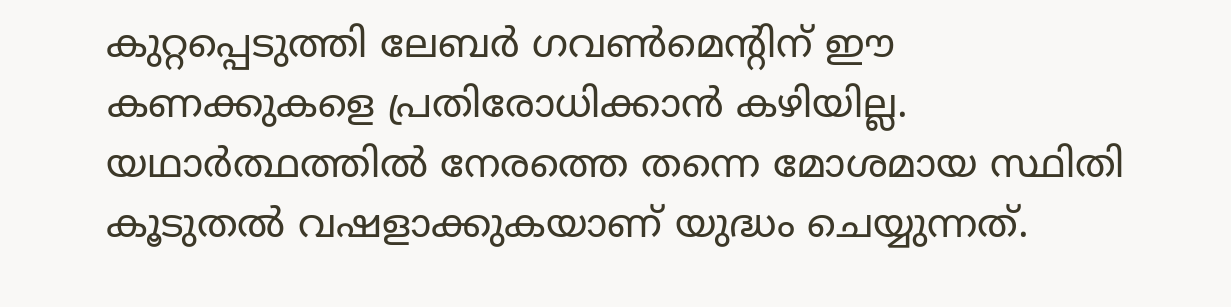കുറ്റപ്പെടുത്തി ലേബര്‍ ഗവണ്‍മെന്റിന് ഈ കണക്കുകളെ പ്രതിരോധിക്കാന്‍ കഴിയില്ല. യഥാര്‍ത്ഥത്തില്‍ നേരത്തെ തന്നെ മോശമായ സ്ഥിതി കൂടുതല്‍ വഷളാക്കുകയാണ് യുദ്ധം ചെയ്യുന്നത്.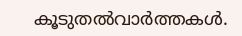കൂടുതല്‍വാര്‍ത്തകള്‍.